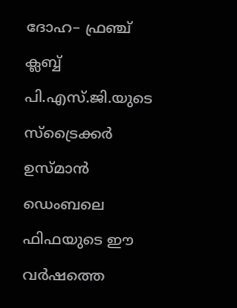ദോഹ– ഫ്രഞ്ച് ക്ലബ്ബ് പി.എസ്.ജി.യുടെ സ്ട്രൈക്കർ ഉസ്മാൻ ഡെംബലെ ഫിഫയുടെ ഈ വർഷത്തെ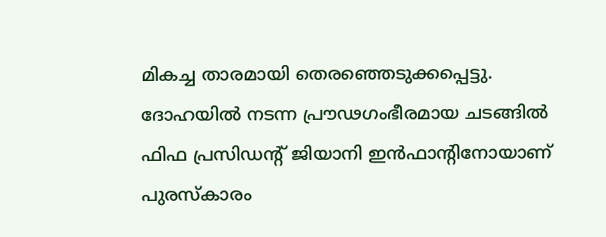മികച്ച താരമായി തെരഞ്ഞെടുക്കപ്പെട്ടു. ദോഹയിൽ നടന്ന പ്രൗഢഗംഭീരമായ ചടങ്ങിൽ ഫിഫ പ്രസിഡൻ്റ് ജിയാനി ഇൻഫാൻ്റിനോയാണ് പുരസ്കാരം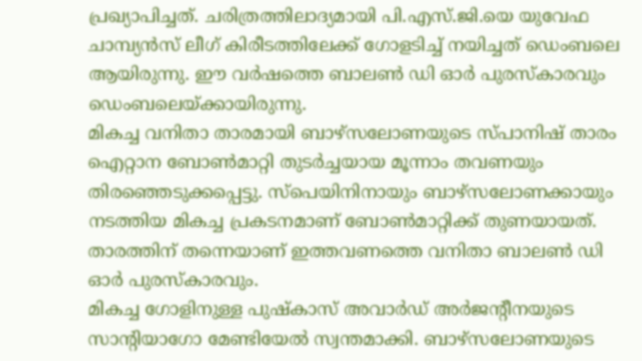പ്രഖ്യാപിച്ചത്. ചരിത്രത്തിലാദ്യമായി പി.എസ്.ജി.യെ യുവേഫ ചാമ്പ്യൻസ് ലീഗ് കിരീടത്തിലേക്ക് ഗോളടിച്ച് നയിച്ചത് ഡെംബലെ ആയിരുന്നു. ഈ വർഷത്തെ ബാലൺ ഡി ഓർ പുരസ്കാരവും ഡെംബലെയ്ക്കായിരുന്നു.
മികച്ച വനിതാ താരമായി ബാഴ്സലോണയുടെ സ്പാനിഷ് താരം ഐറ്റാന ബോൺമാറ്റി തുടർച്ചയായ മൂന്നാം തവണയും തിരഞ്ഞെടുക്കപ്പെട്ടു. സ്പെയിനിനായും ബാഴ്സലോണക്കായും നടത്തിയ മികച്ച പ്രകടനമാണ് ബോൺമാറ്റിക്ക് തുണയായത്. താരത്തിന് തന്നെയാണ് ഇത്തവണത്തെ വനിതാ ബാലൺ ഡി ഓർ പുരസ്കാരവും.
മികച്ച ഗോളിനുള്ള പുഷ്കാസ് അവാർഡ് അർജൻ്റീനയുടെ സാൻ്റിയാഗോ മേണ്ടിയേൽ സ്വന്തമാക്കി. ബാഴ്സലോണയുടെ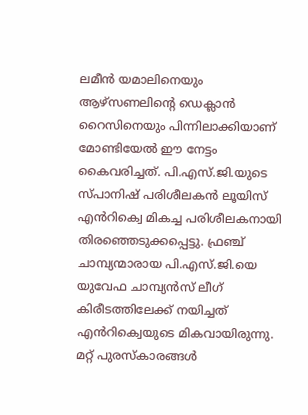ലമീൻ യമാലിനെയും ആഴ്സണലിൻ്റെ ഡെക്ലാൻ റൈസിനെയും പിന്നിലാക്കിയാണ് മോണ്ടിയേൽ ഈ നേട്ടം കൈവരിച്ചത്. പി.എസ്.ജി.യുടെ സ്പാനിഷ് പരിശീലകൻ ലൂയിസ് എൻറിക്വെ മികച്ച പരിശീലകനായി തിരഞ്ഞെടുക്കപ്പെട്ടു. ഫ്രഞ്ച് ചാമ്പ്യന്മാരായ പി.എസ്.ജി.യെ യുവേഫ ചാമ്പ്യൻസ് ലീഗ് കിരീടത്തിലേക്ക് നയിച്ചത് എൻറിക്വെയുടെ മികവായിരുന്നു.
മറ്റ് പുരസ്കാരങ്ങൾ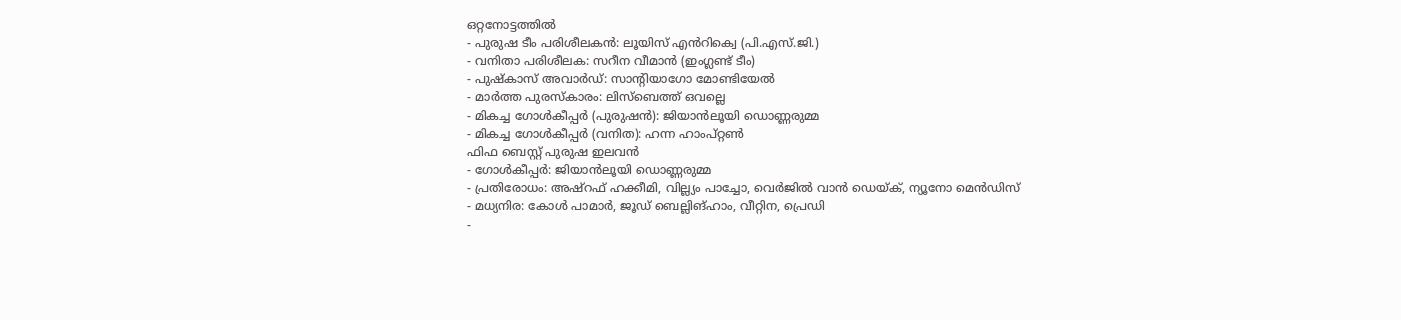ഒറ്റനോട്ടത്തിൽ
- പുരുഷ ടീം പരിശീലകൻ: ലൂയിസ് എൻറിക്വെ (പി.എസ്.ജി.)
- വനിതാ പരിശീലക: സറീന വീമാൻ (ഇംഗ്ലണ്ട് ടീം)
- പുഷ്കാസ് അവാർഡ്: സാൻ്റിയാഗോ മോണ്ടിയേൽ
- മാർത്ത പുരസ്കാരം: ലിസ്ബെത്ത് ഒവല്ലെ
- മികച്ച ഗോൾകീപ്പർ (പുരുഷൻ): ജിയാൻലൂയി ഡൊണ്ണരുമ്മ
- മികച്ച ഗോൾകീപ്പർ (വനിത): ഹന്ന ഹാംപ്റ്റൺ
ഫിഫ ബെസ്റ്റ് പുരുഷ ഇലവൻ
- ഗോൾകീപ്പർ: ജിയാൻലൂയി ഡൊണ്ണരുമ്മ
- പ്രതിരോധം: അഷ്റഫ് ഹക്കീമി, വില്ല്യം പാച്ചോ, വെർജിൽ വാൻ ഡെയ്ക്, ന്യൂനോ മെൻഡിസ്
- മധ്യനിര: കോൾ പാമാർ, ജൂഡ് ബെല്ലിങ്ഹാം, വീറ്റിന, പ്രെഡി
-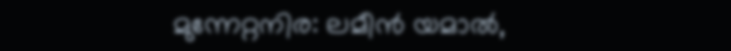മുന്നേറ്റനിര: ലമീൻ യമാൽ,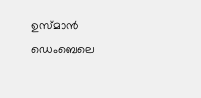ഉസ്മാൻ ഡെംബെലെ